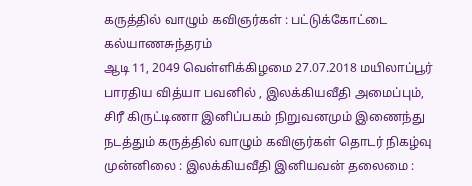கருத்தில் வாழும் கவிஞர்கள் : பட்டுக்கோட்டை கல்யாணசுந்தரம்
ஆடி 11, 2049 வெள்ளிக்கிழமை 27.07.2018 மயிலாப்பூர் பாரதிய வித்யா பவனில் , இலக்கியவீதி அமைப்பும், சிரீ கிருட்டிணா இனிப்பகம் நிறுவனமும் இணைந்து நடத்தும் கருத்தில் வாழும் கவிஞர்கள் தொடர் நிகழ்வு முன்னிலை : இலக்கியவீதி இனியவன் தலைமை :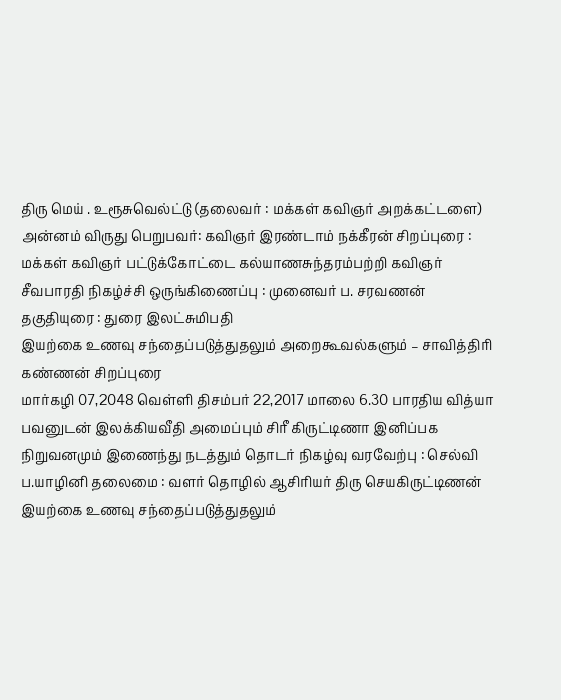திரு மெய் . உரூசுவெல்ட்டு (தலைவர் : மக்கள் கவிஞர் அறக்கட்டளை) அன்னம் விருது பெறுபவர்: கவிஞர் இரண்டாம் நக்கீரன் சிறப்புரை : மக்கள் கவிஞர் பட்டுக்கோட்டை கல்யாணசுந்தரம்பற்றி கவிஞர் சீவபாரதி நிகழ்ச்சி ஒருங்கிணைப்பு : முனைவர் ப. சரவணன் தகுதியுரை : துரை இலட்சுமிபதி
இயற்கை உணவு சந்தைப்படுத்துதலும் அறைகூவல்களும் – சாவித்திரி கண்ணன் சிறப்புரை
மார்கழி 07,2048 வெள்ளி திசம்பர் 22,2017 மாலை 6.30 பாரதிய வித்யா பவனுடன் இலக்கியவீதி அமைப்பும் சிரீ கிருட்டிணா இனிப்பக நிறுவனமும் இணைந்து நடத்தும் தொடர் நிகழ்வு வரவேற்பு : செல்வி ப.யாழினி தலைமை : வளர் தொழில் ஆசிரியர் திரு செயகிருட்டிணன் இயற்கை உணவு சந்தைப்படுத்துதலும்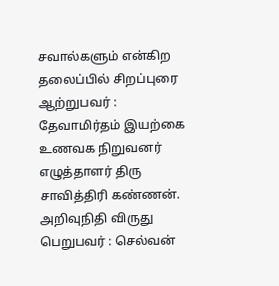சவால்களும் என்கிற தலைப்பில் சிறப்புரை ஆற்றுபவர் : தேவாமிர்தம் இயற்கை உணவக நிறுவனர் எழுத்தாளர் திரு சாவித்திரி கண்ணன். அறிவுநிதி விருது பெறுபவர் : செல்வன்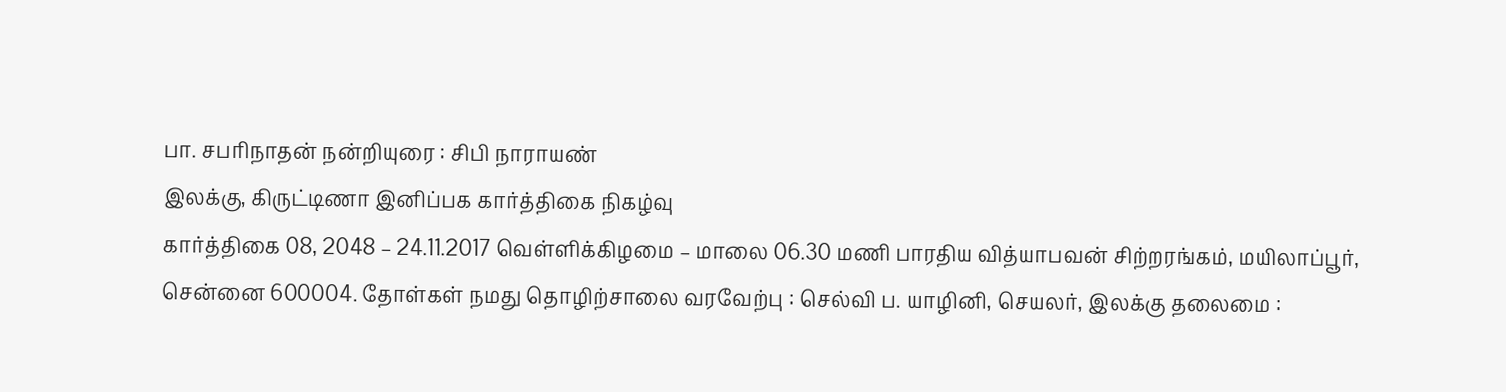பா. சபரிநாதன் நன்றியுரை : சிபி நாராயண்
இலக்கு, கிருட்டிணா இனிப்பக கார்த்திகை நிகழ்வு
கார்த்திகை 08, 2048 – 24.11.2017 வெள்ளிக்கிழமை – மாலை 06.30 மணி பாரதிய வித்யாபவன் சிற்றரங்கம், மயிலாப்பூர், சென்னை 600004. தோள்கள் நமது தொழிற்சாலை வரவேற்பு : செல்வி ப. யாழினி, செயலர், இலக்கு தலைமை :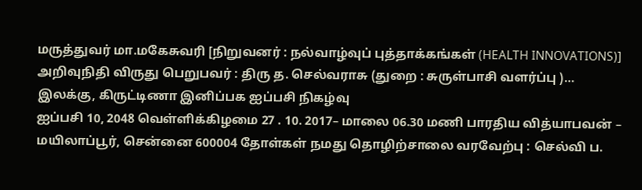மருத்துவர் மா.மகேசுவரி [நிறுவனர் : நல்வாழ்வுப் புத்தாக்கங்கள் (HEALTH INNOVATIONS)] அறிவுநிதி விருது பெறுபவர் : திரு த. செல்வராசு (துறை : சுருள்பாசி வளர்ப்பு )…
இலக்கு, கிருட்டிணா இனிப்பக ஐப்பசி நிகழ்வு
ஐப்பசி 10, 2048 வெள்ளிக்கிழமை 27 . 10. 2017– மாலை 06.30 மணி பாரதிய வித்யாபவன் – மயிலாப்பூர், சென்னை 600004 தோள்கள் நமது தொழிற்சாலை வரவேற்பு : செல்வி ப.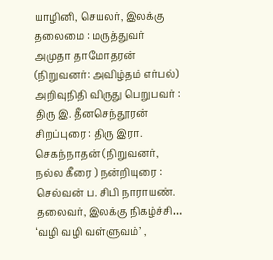யாழினி, செயலர், இலக்கு தலைமை : மருத்துவர் அமுதா தாமோதரன் (நிறுவனர்: அவிழ்தம் எர்பல்) அறிவுநிதி விருது பெறுபவர் : திரு இ. தீனசெந்தூரன் சிறப்புரை : திரு இரா. செகந்நாதன் (நிறுவனர், நல்ல கீரை ) நன்றியுரை : செல்வன் ப. சிபி நாராயண். தலைவர், இலக்கு நிகழ்ச்சி…
‘வழி வழி வள்ளுவம்’ ,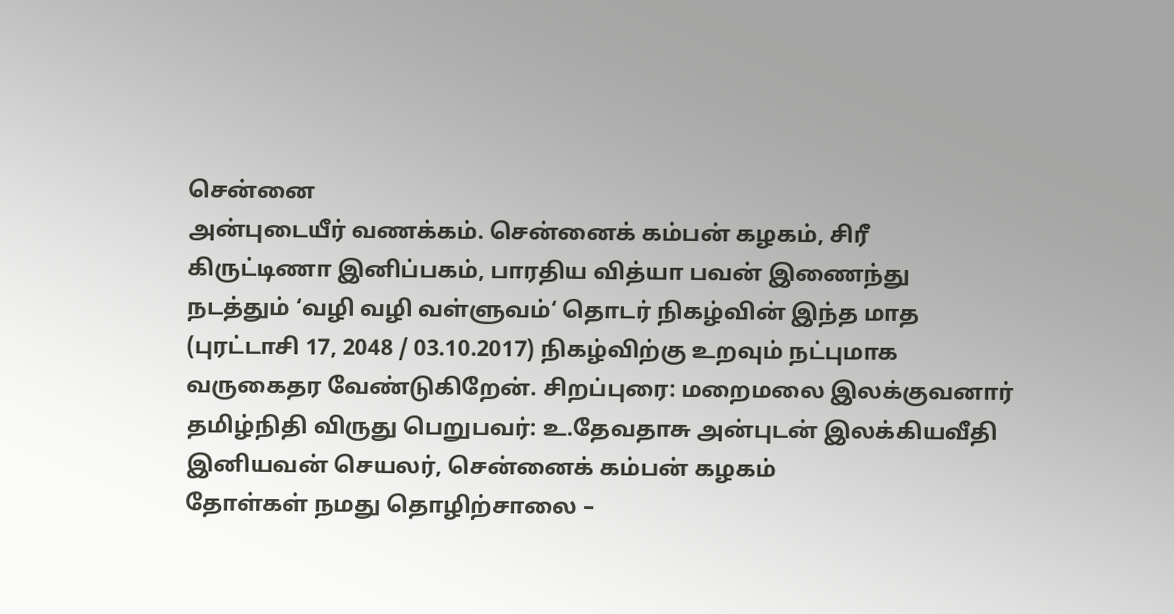சென்னை
அன்புடையீர் வணக்கம். சென்னைக் கம்பன் கழகம், சிரீ கிருட்டிணா இனிப்பகம், பாரதிய வித்யா பவன் இணைந்து நடத்தும் ‘வழி வழி வள்ளுவம்‘ தொடர் நிகழ்வின் இந்த மாத (புரட்டாசி 17, 2048 / 03.10.2017) நிகழ்விற்கு உறவும் நட்புமாக வருகைதர வேண்டுகிறேன். சிறப்புரை: மறைமலை இலக்குவனார் தமிழ்நிதி விருது பெறுபவர்: உ.தேவதாசு அன்புடன் இலக்கியவீதி இனியவன் செயலர், சென்னைக் கம்பன் கழகம்
தோள்கள் நமது தொழிற்சாலை –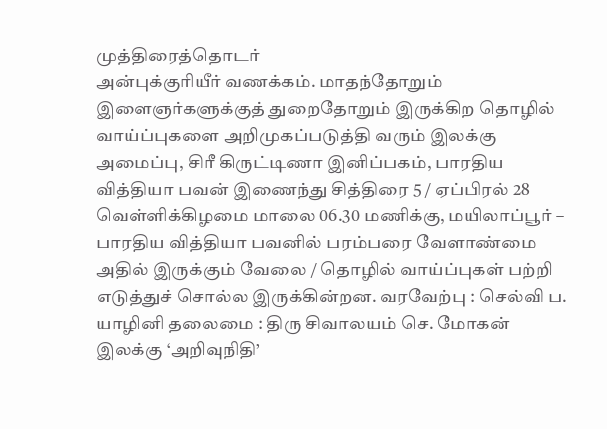முத்திரைத்தொடர்
அன்புக்குரியீர் வணக்கம். மாதந்தோறும் இளைஞர்களுக்குத் துறைதோறும் இருக்கிற தொழில் வாய்ப்புகளை அறிமுகப்படுத்தி வரும் இலக்கு அமைப்பு, சிரீ கிருட்டிணா இனிப்பகம், பாரதிய வித்தியா பவன் இணைந்து சித்திரை 5 / ஏப்பிரல் 28 வெள்ளிக்கிழமை மாலை 06.30 மணிக்கு, மயிலாப்பூர் – பாரதிய வித்தியா பவனில் பரம்பரை வேளாண்மை அதில் இருக்கும் வேலை / தொழில் வாய்ப்புகள் பற்றி எடுத்துச் சொல்ல இருக்கின்றன. வரவேற்பு : செல்வி ப. யாழினி தலைமை : திரு சிவாலயம் செ. மோகன் இலக்கு ‘அறிவுநிதி’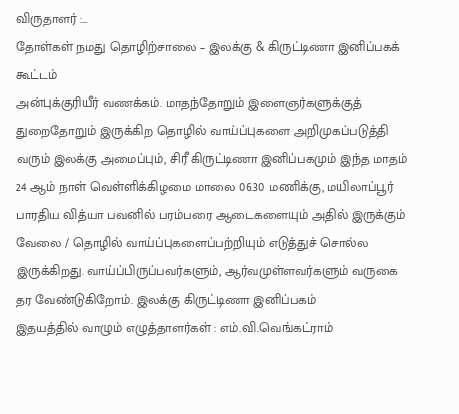விருதாளர் :…
தோள்கள் நமது தொழிற்சாலை – இலக்கு & கிருட்டிணா இனிப்பகக் கூட்டம்
அன்புக்குரியீர் வணக்கம். மாதந்தோறும் இளைஞர்களுக்குத் துறைதோறும் இருக்கிற தொழில் வாய்ப்புகளை அறிமுகப்படுத்தி வரும் இலக்கு அமைப்பும், சிரீ கிருட்டிணா இனிப்பகமும் இந்த மாதம் 24 ஆம் நாள் வெள்ளிக்கிழமை மாலை 06.30 மணிக்கு, மயிலாப்பூர் பாரதிய வித்யா பவனில் பரம்பரை ஆடைகளையும் அதில் இருக்கும் வேலை / தொழில் வாய்ப்புகளைப்பற்றியும் எடுத்துச் சொல்ல இருக்கிறது. வாய்ப்பிருப்பவர்களும், ஆர்வமுள்ளவர்களும் வருகை தர வேண்டுகிறோம். இலக்கு கிருட்டிணா இனிப்பகம்
இதயத்தில் வாழும் எழுத்தாளர்கள் : எம்.வி.வெங்கட்ராம்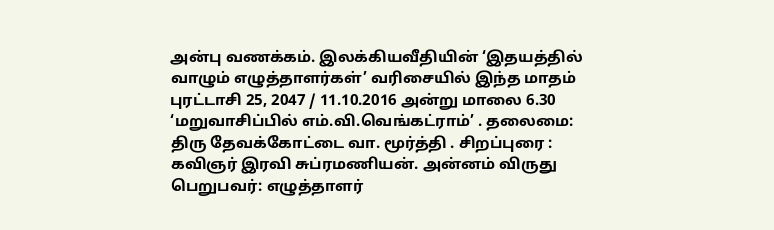அன்பு வணக்கம். இலக்கியவீதியின் ‘இதயத்தில் வாழும் எழுத்தாளர்கள்’ வரிசையில் இந்த மாதம் புரட்டாசி 25, 2047 / 11.10.2016 அன்று மாலை 6.30 ‘மறுவாசிப்பில் எம்.வி.வெங்கட்ராம்’ . தலைமை: திரு தேவக்கோட்டை வா. மூர்த்தி . சிறப்புரை : கவிஞர் இரவி சுப்ரமணியன். அன்னம் விருது பெறுபவர்: எழுத்தாளர்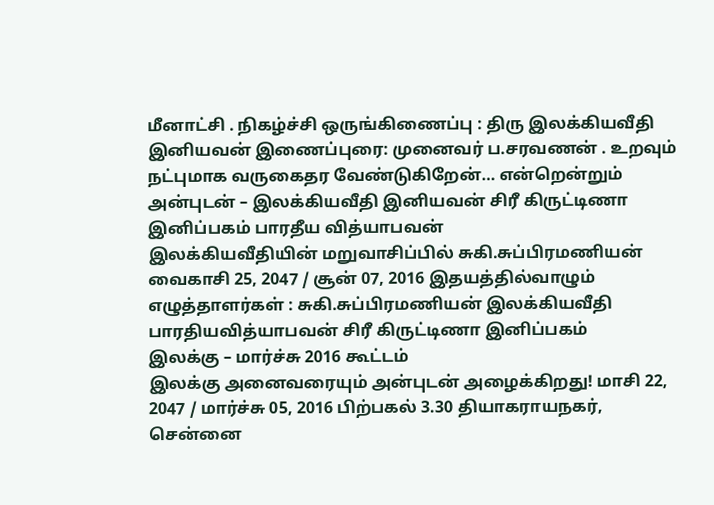மீனாட்சி . நிகழ்ச்சி ஒருங்கிணைப்பு : திரு இலக்கியவீதி இனியவன் இணைப்புரை: முனைவர் ப.சரவணன் . உறவும் நட்புமாக வருகைதர வேண்டுகிறேன்… என்றென்றும் அன்புடன் – இலக்கியவீதி இனியவன் சிரீ கிருட்டிணா இனிப்பகம் பாரதீய வித்யாபவன்
இலக்கியவீதியின் மறுவாசிப்பில் சுகி.சுப்பிரமணியன்
வைகாசி 25, 2047 / சூன் 07, 2016 இதயத்தில்வாழும் எழுத்தாளர்கள் : சுகி.சுப்பிரமணியன் இலக்கியவீதி பாரதியவித்யாபவன் சிரீ கிருட்டிணா இனிப்பகம்
இலக்கு – மார்ச்சு 2016 கூட்டம்
இலக்கு அனைவரையும் அன்புடன் அழைக்கிறது! மாசி 22, 2047 / மார்ச்சு 05, 2016 பிற்பகல் 3.30 தியாகராயநகர், சென்னை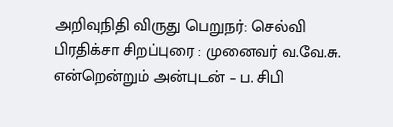அறிவுநிதி விருது பெறுநர்: செல்வி பிரதிக்சா சிறப்புரை : முனைவர் வ.வே.சு. என்றென்றும் அன்புடன் – ப. சிபி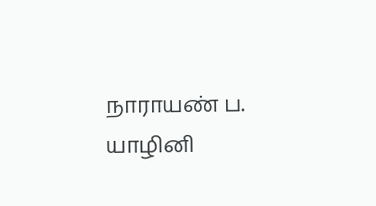நாராயண் ப. யாழினி